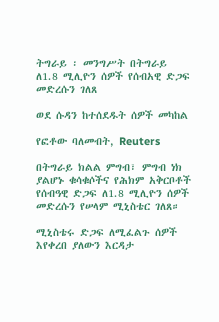ትግራይ ፡ መንግሥት በትግራይ ለ1.8 ሚሊዮን ሰዎች የሰብአዊ ድጋፍ መድረሱን ገለጸ

ወደ ሱዳን ከተሰደዱት ሰዎች መካከል

የፎቶው ባለመብት, Reuters

በትግራይ ክልል ምግብ፣ ምግብ ነክ ያልሆኑ ቁሳቁሶችና የሕክም አቅርቦቶች የሰብዓዊ ድጋፍ ለ1.8 ሚሊዮን ሰዎች መድረሱን የሠላም ሚኒስቴር ገለጸ።

ሚኒስቴሩ ድጋፍ ለሚፈልጉ ሰዎች እየቀረበ ያለውን እርዳታ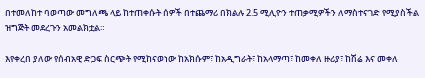በተመለከተ ባወጣው መግለጫ ላይ ከተጠቀሱት ሰዎች በተጨማሪ በክልሉ 2.5 ሚሊዮን ተጠቃሚዎችን ለማስተናገድ የሚያስችል ዝግጅት መደረጉን አመልክቷል።

እየቀረበ ያለው የሰብአዊ ድጋፍ ስርጭት የሚከናወነው ከአክሱም፣ ከአዲግራት፣ ከአላማጣ፣ ከመቀለ ዙሪያ፣ ከሽሬ እና መቀለ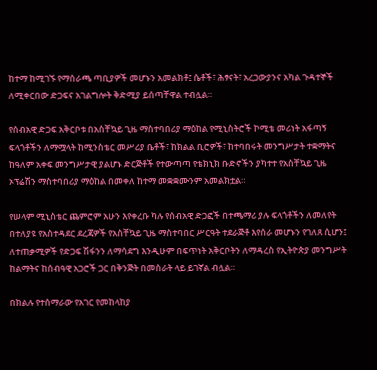ከተማ ከሚገኙ የማሰራጫ ጣቢያዎች መሆኑን አመልክቶ፤ ሴቶች፣ ሕፃናት፣ አረጋውያንና አካል ጉዳተኞች ለሚቀርበው ድጋፍና አገልግሎት ቅድሚያ ይሰጣቸዋል ተብሏል።

የሰብአዊ ድጋፍ አቅርቦቱ በአስቸኳይ ጊዜ ማስተባበሪያ ማዕከል የሚኒስትሮች ኮሚቴ መሪነት አፋጣኝ ፍላጎቶችን ለማሟላት ከሚንስቴር መሥሪያ ቤቶች፣ ከክልል ቢሮዎች፣ ከተባበሩት መንግሥታት ተቋማትና ከዓለም አቀፍ መንግሥታዊ ያልሆኑ ድርጅቶች የተውጣጣ የቴክኒክ ቡድኖችን ያካተተ የአስቸኳይ ጊዜ ኦፕሬሽን ማስተባበሪያ ማዕከል በመቀለ ከተማ መቋቋሙንም አመልክቷል።

የሠላም ሚኒስቴር ጨምሮም አሁን እየቀረቡ ካሉ የሰብአዊ ድጋፎች በተጫማሪ ያሉ ፍላጎቶችን ለመለየት በተለያዩ የአስተዳደር ደረጃዎች የአስቸኳይ ጊዜ ማስተባበር ሥርዓት ተደራጅቶ እየሰራ መሆኑን የገለጸ ሲሆን፤ ለተጠቃሚዎች የድጋፍ ሽፋንን ለማሳደግ እንዲሁም በፍጥነት አቅርቦትን ለማዳረስ የኢትዮጵያ መንግሥት ከልማትና ከሰብዓዊ አጋሮች ጋር በቅንጅት በመስራት ላይ ይገኛል ብሏል።

በክልሉ የተሰማራው የአገር የመከላከያ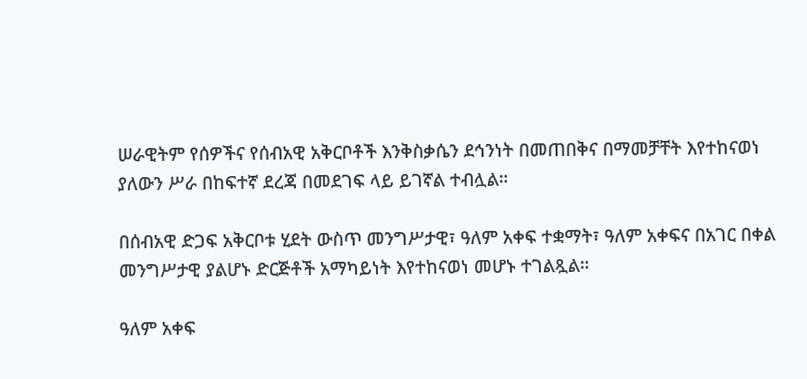ሠራዊትም የሰዎችና የሰብአዊ አቅርቦቶች እንቅስቃሴን ደኅንነት በመጠበቅና በማመቻቸት እየተከናወነ ያለውን ሥራ በከፍተኛ ደረጃ በመደገፍ ላይ ይገኛል ተብሏል።

በሰብአዊ ድጋፍ አቅርቦቱ ሂደት ውስጥ መንግሥታዊ፣ ዓለም አቀፍ ተቋማት፣ ዓለም አቀፍና በአገር በቀል መንግሥታዊ ያልሆኑ ድርጅቶች አማካይነት እየተከናወነ መሆኑ ተገልጿል።

ዓለም አቀፍ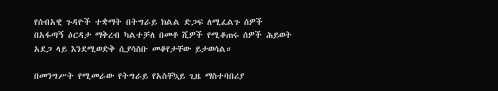የሰብአዊ ጉዳዮች ተቋማት በትግራይ ክልል ድጋፍ ለሚፈልጉ ሰዎች በአፋጣኝ ዕርዳታ ማቅረብ ካልተቻለ በመቶ ሺዎች የሚቆጠሩ ሰዎች ሕይወት አደጋ ላይ እንደሚወድቅ ሲያሳስቡ መቆየታቸው ይታወሳል።

በመንግሥት የሚመራው የትግራይ የአስቸኳይ ጊዜ ማስተባበሪያ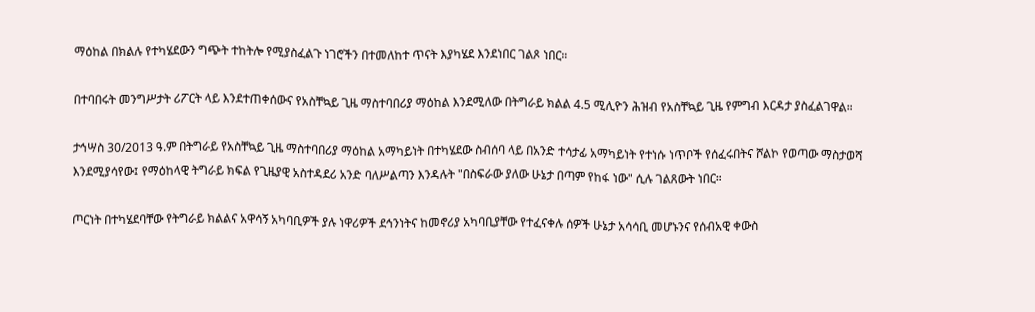ማዕከል በክልሉ የተካሄደውን ግጭት ተከትሎ የሚያስፈልጉ ነገሮችን በተመለከተ ጥናት እያካሄደ እንደነበር ገልጾ ነበር።

በተባበሩት መንግሥታት ሪፖርት ላይ እንደተጠቀሰውና የአስቸኳይ ጊዜ ማስተባበሪያ ማዕከል እንደሚለው በትግራይ ክልል 4.5 ሚሊዮን ሕዝብ የአስቸኳይ ጊዜ የምግብ እርዳታ ያስፈልገዋል።

ታኅሣስ 30/2013 ዓ.ም በትግራይ የአስቸኳይ ጊዜ ማስተባበሪያ ማዕከል አማካይነት በተካሄደው ስብሰባ ላይ በአንድ ተሳታፊ አማካይነት የተነሱ ነጥቦች የሰፈሩበትና ሾልኮ የወጣው ማስታወሻ እንደሚያሳየው፤ የማዕከላዊ ትግራይ ክፍል የጊዜያዊ አስተዳደሪ አንድ ባለሥልጣን እንዳሉት "በስፍራው ያለው ሁኔታ በጣም የከፋ ነው" ሲሉ ገልጸውት ነበር።

ጦርነት በተካሄደባቸው የትግራይ ክልልና አዋሳኝ አካባቢዎች ያሉ ነዋሪዎች ደኅንነትና ከመኖሪያ አካባቢያቸው የተፈናቀሉ ሰዎች ሁኔታ አሳሳቢ መሆኑንና የሰብአዊ ቀውስ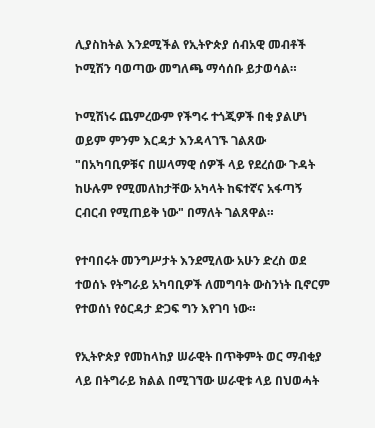ሊያስከትል እንደሚችል የኢትዮጵያ ሰብአዊ መብቶች ኮሚሽን ባወጣው መግለጫ ማሳሰቡ ይታወሳል።

ኮሚሽነሩ ጨምረውም የችግሩ ተጎጂዎች በቂ ያልሆነ ወይም ምንም እርዳታ እንዳላገኙ ገልጸው "በአካባቢዎቹና በሠላማዊ ሰዎች ላይ የደረሰው ጉዳት ከሁሉም የሚመለከታቸው አካላት ከፍተኛና አፋጣኝ ርብርብ የሚጠይቅ ነው" በማለት ገልጸዋል።

የተባበሩት መንግሥታት እንደሚለው አሁን ድረስ ወደ ተወሰኑ የትግራይ አካባቢዎች ለመግባት ውስንነት ቢኖርም የተወሰነ የዕርዳታ ድጋፍ ግን እየገባ ነው።

የኢትዮጵያ የመከላከያ ሠራዊት በጥቅምት ወር ማብቂያ ላይ በትግራይ ክልል በሚገኘው ሠራዊቱ ላይ በህወሓት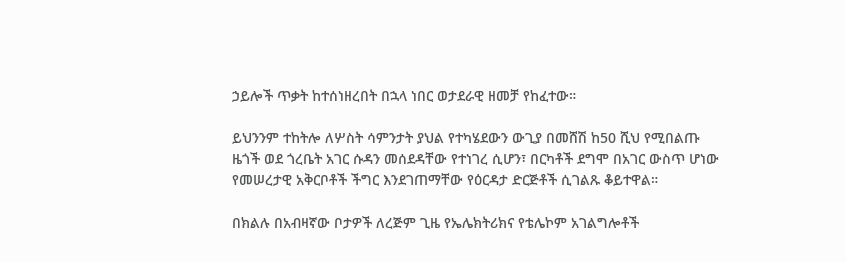ኃይሎች ጥቃት ከተሰነዘረበት በኋላ ነበር ወታደራዊ ዘመቻ የከፈተው።

ይህንንም ተከትሎ ለሦስት ሳምንታት ያህል የተካሄደውን ውጊያ በመሸሽ ከ50 ሺህ የሚበልጡ ዜጎች ወደ ጎረቤት አገር ሱዳን መሰደዳቸው የተነገረ ሲሆን፣ በርካቶች ደግሞ በአገር ውስጥ ሆነው የመሠረታዊ አቅርቦቶች ችግር እንደገጠማቸው የዕርዳታ ድርጅቶች ሲገልጹ ቆይተዋል።

በክልሉ በአብዛኛው ቦታዎች ለረጅም ጊዜ የኤሌክትሪክና የቴሌኮም አገልግሎቶች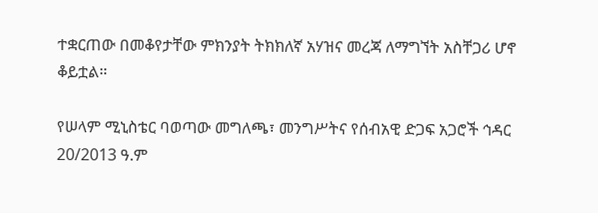ተቋርጠው በመቆየታቸው ምክንያት ትክክለኛ አሃዝና መረጃ ለማግኘት አስቸጋሪ ሆኖ ቆይቷል።

የሠላም ሚኒስቴር ባወጣው መግለጫ፣ መንግሥትና የሰብአዊ ድጋፍ አጋሮች ኅዳር 20/2013 ዓ.ም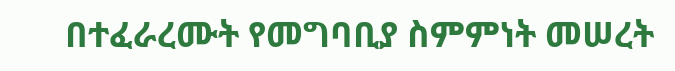በተፈራረሙት የመግባቢያ ስምምነት መሠረት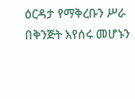ዕርዳታ የማቅረቡን ሥራ በቅንጅት እየሰሩ መሆኑን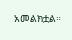አመልክቷል።